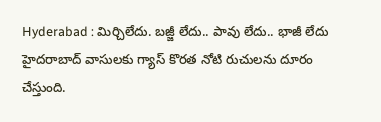Hyderabad : మిర్చిలేదు. బజ్జీ లేదు.. పావు లేదు.. భాజీ లేదు
హైదరాబాద్ వాసులకు గ్యాస్ కొరత నోటి రుచులను దూరం చేస్తుంది.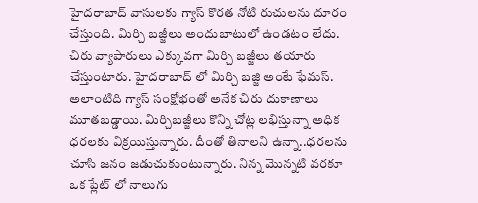హైదరాబాద్ వాసులకు గ్యాస్ కొరత నోటి రుచులను దూరం చేస్తుంది. మిర్చి బజ్జీలు అందుబాటులో ఉండటం లేదు. చిరు వ్యాపారులు ఎక్కువగా మిర్చి బజ్జీలు తయారు చేస్తుంటారు. హైదరాబాద్ లో మిర్చి బజ్జి అంటే ఫేమస్. అలాంటిది గ్యాస్ సంక్షోభంతో అనేక చిరు దుకాణాలు మూతబడ్డాయి. మిర్చిబజ్జీలు కొన్ని చోట్ల లభిస్తున్నా అధిక ధరలకు విక్రయిస్తున్నారు. దీంతో తినాలని ఉన్నా..ధరలను చూసి జనం జడుచుకుంటున్నారు. నిన్న మొన్నటి వరకూ ఒక ప్లేట్ లో నాలుగు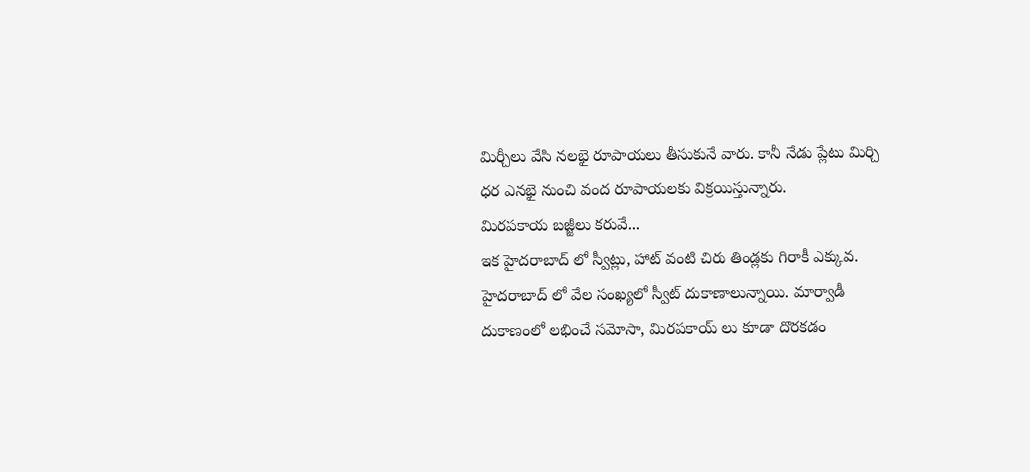మిర్చీలు వేసి నలభై రూపాయలు తీసుకునే వారు. కానీ నేడు ప్లేటు మిర్చి ధర ఎనభై నుంచి వంద రూపాయలకు విక్రయిస్తున్నారు.
మిరపకాయ బజ్జీలు కరువే...
ఇక హైదరాబాద్ లో స్వీట్లు, హాట్ వంటి చిరు తిండ్లకు గిరాకీ ఎక్కువ. హైదరాబాద్ లో వేల సంఖ్యలో స్వీట్ దుకాణాలున్నాయి. మార్వాడీ దుకాణంలో లభించే సమోసా, మిరపకాయ్ లు కూడా దొరకడం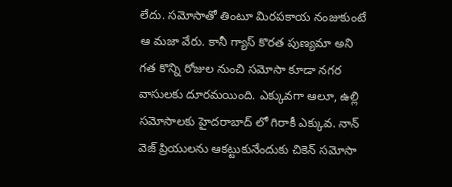లేదు. సమోసాతో తింటూ మిరపకాయ నంజుకుంటే ఆ మజా వేరు. కానీ గ్యాస్ కొరత పుణ్యమా అని గత కొన్ని రోజుల నుంచి సమోసా కూడా నగర వాసులకు దూరమయింది. ఎక్కువగా ఆలూ, ఉల్లి సమోసాలకు హైదరాబాద్ లో గిరాకీ ఎక్కువ. నాన్ వెజ్ ప్రియులను ఆకట్టుకునేందుకు చికెన్ సమోసా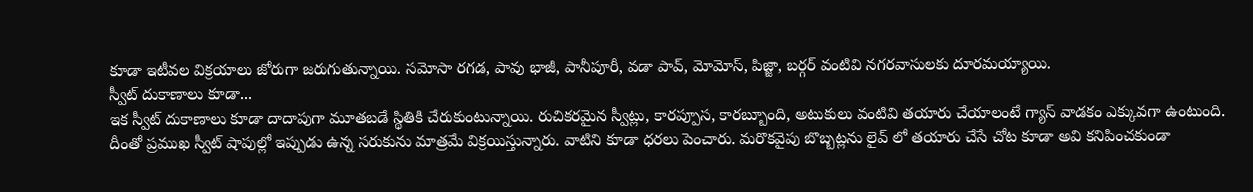కూడా ఇటీవల విక్రయాలు జోరుగా జరుగుతున్నాయి. సమోసా రగడ, పావు భాజీ, పానీపూరీ, వడా పావ్, మోమోస్, పిజ్జా, బర్గర్ వంటివి నగరవాసులకు దూరమయ్యాయి.
స్వీట్ దుకాణాలు కూడా...
ఇక స్వీట్ దుకాణాలు కూడా దాదాపుగా మూతబడే స్థితికి చేరుకుంటున్నాయి. రుచికరమైన స్వీట్లు, కారప్పూస, కారబ్బూంది, అటుకులు వంటివి తయారు చేయాలంటే గ్యాస్ వాడకం ఎక్కువగా ఉంటుంది. దీంతో ప్రముఖ స్వీట్ షాపుల్లో ఇప్పుడు ఉన్న సరుకును మాత్రమే విక్రయిస్తున్నారు. వాటిని కూడా ధరలు పెంచారు. మరొకవైపు బొబ్బట్లను లైవ్ లో తయారు చేసే చోట కూడా అవి కనిపించకుండా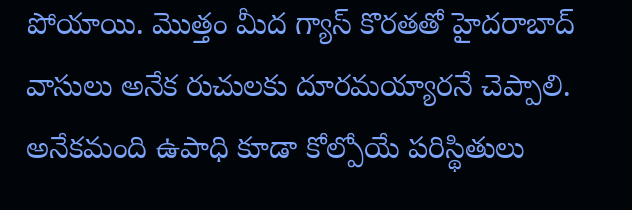పోయాయి. మొత్తం మీద గ్యాస్ కొరతతో హైదరాబాద్ వాసులు అనేక రుచులకు దూరమయ్యారనే చెప్పాలి. అనేకమంది ఉపాధి కూడా కోల్పోయే పరిస్థితులు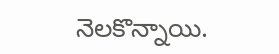నెలకొన్నాయి.